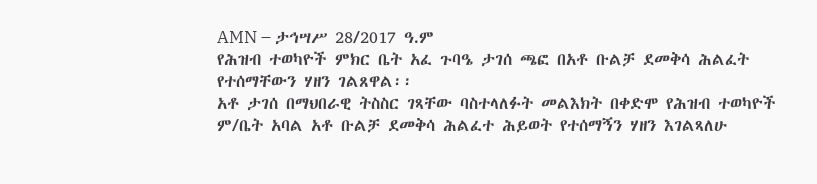AMN – ታኅሣሥ 28/2017 ዓ.ም
የሕዝብ ተወካዮች ምክር ቤት አፈ ጉባዔ ታገሰ ጫፎ በአቶ ቡልቻ ደመቅሳ ሕልፈት የተሰማቸውን ሃዘን ገልጸዋል፡፡
አቶ ታገሰ በማህበራዊ ትስስር ገጻቸው ባስተላለፉት መልእክት በቀድሞ የሕዝብ ተወካዮች ም/ቤት አባል አቶ ቡልቻ ደመቅሳ ሕልፈተ ሕይወት የተሰማኝን ሃዘን እገልጻለሁ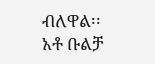ብለዋል፡፡
አቶ ቡልቻ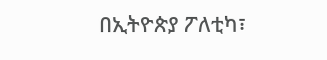በኢትዮጵያ ፖለቲካ፣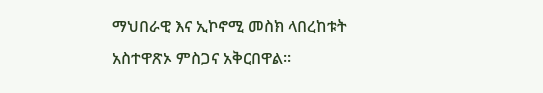ማህበራዊ እና ኢኮኖሚ መስክ ላበረከቱት አስተዋጽኦ ምስጋና አቅርበዋል፡፡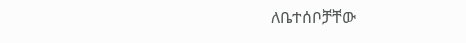ለቤተሰቦቻቸው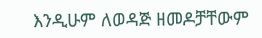እንዲሁም ለወዳጅ ዘመዶቻቸውም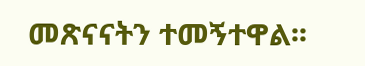መጽናናትን ተመኝተዋል፡፡